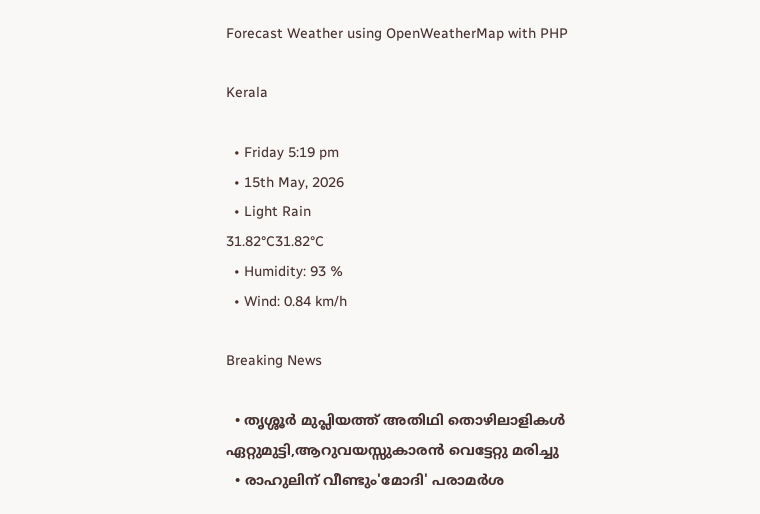Forecast Weather using OpenWeatherMap with PHP

Kerala

  • Friday 5:19 pm
  • 15th May, 2026
  • Light Rain
31.82°C31.82°C
  • Humidity: 93 %
  • Wind: 0.84 km/h

Breaking News

  • തൃശ്ശൂർ മുപ്ലിയത്ത് അതിഥി തൊഴിലാളികൾ ഏറ്റുമുട്ടി,ആറുവയസ്സുകാരൻ വെട്ടേറ്റു മരിച്ചു
  • രാഹുലിന് വീണ്ടും'മോദി' പരാമര്‍ശ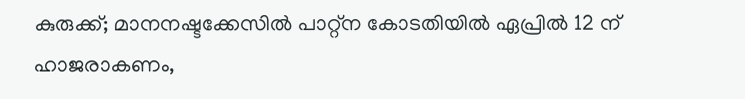കുരുക്ക്; മാനനഷ്ടക്കേസിൽ പാറ്റ്ന കോടതിയിൽ ഏപ്രിൽ 12 ന് ഹാജരാകണം,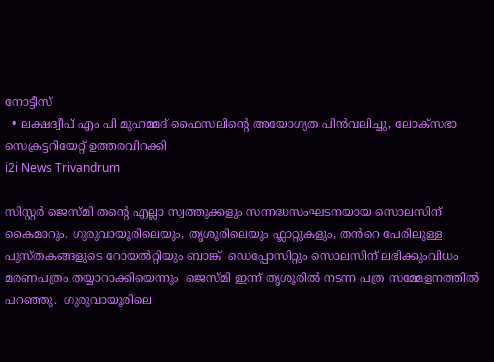നോട്ടീസ്
  • ലക്ഷദ്വീപ് എം പി മുഹമ്മദ് ഫൈസലിൻ്റെ അയോഗ്യത പിൻവലിച്ചു, ലോക്സഭാ  സെക്രട്ടറിയേറ്റ് ഉത്തരവിറക്കി
i2i News Trivandrum

സിസ്റ്റര്‍ ജെസ്മി തന്റെ എല്ലാ സ്വത്തുക്കളും സന്നദ്ധസംഘടനയായ സൊലസിന്  കൈമാറും. ഗുരുവായൂരിലെയും, തൃശൂരിലെയും ഫ്ലാറ്റുകളും, തൻറെ പേരിലുള്ള പുസ്തകങ്ങളുടെ റോയല്‍റ്റിയും ബാങ്ക്  ഡെപ്പോസിറ്റും സൊലസിന് ലഭിക്കുംവിധം മരണപത്രം തയ്യാറാക്കിയെന്നും  ജെസ്മി ഇന്ന് തൃശൂരിൽ നടന്ന പത്ര സമ്മേളനത്തിൽ പറഞ്ഞു.  ഗുരുവായൂരിലെ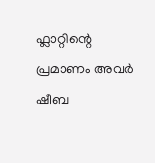ഫ്ലാറ്റിന്റെ പ്രമാണം അവര്‍ ഷീബ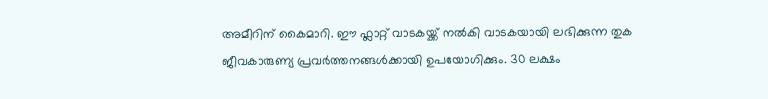അമീറിന് കൈമാറി. ഈ ഫ്ലാറ്റ് വാടകയ്ക്ക് നൽകി വാടകയായി ലഭിക്കുന്ന തുക ജീവകാരുണ്യ പ്രവർത്തനങ്ങൾക്കായി ഉപയോഗിക്കും. 30 ലക്ഷം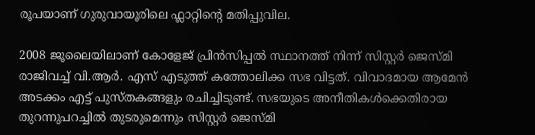രൂപയാണ് ഗുരുവായൂരിലെ ഫ്ലാറ്റിന്റെ മതിപ്പുവില.

2008 ജൂലൈയിലാണ് കോളേജ് പ്രിന്‍സിപ്പല്‍ സ്ഥാനത്ത് നിന്ന് സിസ്റ്റര്‍ ജെസ്മി രാജിവച്ച് വി.ആർ. എസ് എടുത്ത് കത്തോലിക്ക സഭ വിട്ടത്. വിവാദമായ ആമേന്‍ അടക്കം എട്ട് പുസ്തകങ്ങളും രചിച്ചിടുണ്ട്. സഭയുടെ അനീതികള്‍ക്കെതിരായ തുറന്നുപറച്ചില്‍ തുടരുമെന്നും സിസ്റ്റര്‍ ജെസ്മി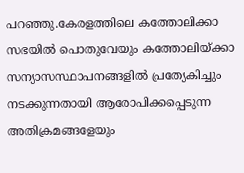പറഞ്ഞു.കേരളത്തിലെ കത്തോലിക്കാ സഭയിൽ പൊതുവേയും കത്തോലിയ്ക്കാ സന്യാസസ്ഥാപനങ്ങളിൽ പ്രത്യേകിച്ചും നടക്കുന്നതായി ആരോപിക്കപ്പെടുന്ന അതിക്രമങ്ങളേയും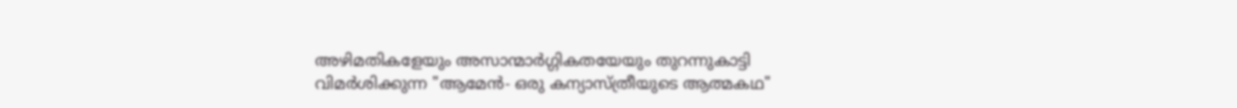അഴിമതികളേയും അസാന്മാർഗ്ഗികതയേയും തുറന്നുകാട്ടി വിമർശിക്കുന്ന "ആമേൻ- ഒരു കന്യാസ്ത്രീയുടെ ആത്മകഥ"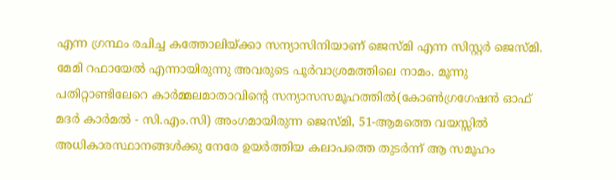എന്ന ഗ്രന്ഥം രചിച്ച കത്തോലിയ്ക്കാ സന്യാസിനിയാണ് ജെസ്മി എന്ന സിസ്റ്റർ ജെസ്മി. മേമി റഫായേൽ എന്നായിരുന്നു അവരുടെ പൂർവാശ്രമത്തിലെ നാമം. മൂന്നു പതിറ്റാണ്ടിലേറെ കാർമ്മലമാതാവിന്റെ സന്യാസസമൂഹത്തിൽ(കോൺഗ്രഗേഷൻ ഓഫ് മദർ കാർമൽ - സി.എം.സി) അംഗമായിരുന്ന ജെസ്മി, 51-ആമത്തെ വയസ്സിൽ അധികാരസ്ഥാനങ്ങൾക്കു നേരേ ഉയർത്തിയ കലാപത്തെ തുടർന്ന് ആ സമൂഹം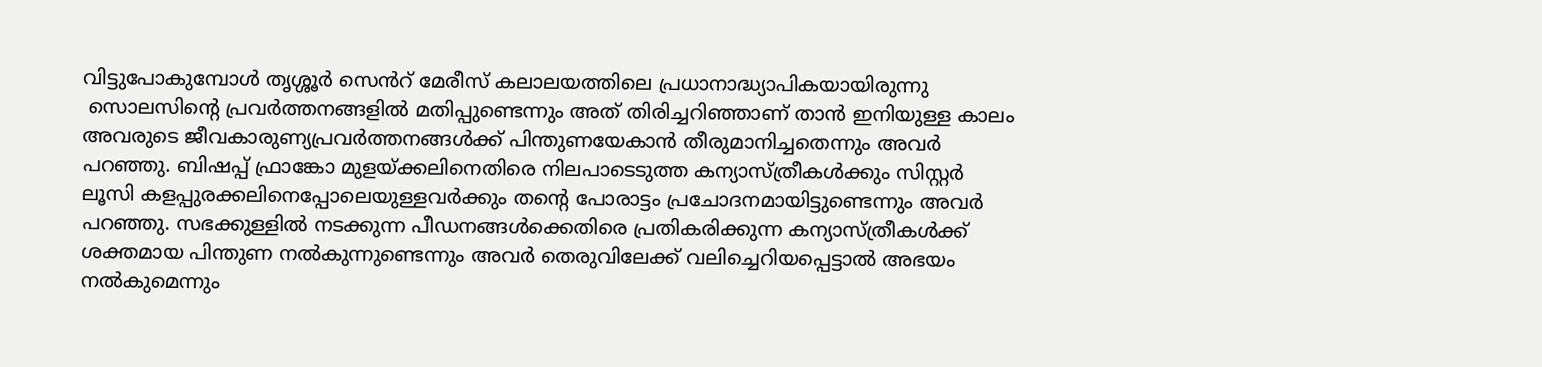വിട്ടുപോകുമ്പോൾ തൃശ്ശൂർ സെൻറ് മേരീസ് കലാലയത്തിലെ പ്രധാനാദ്ധ്യാപികയായിരുന്നു
 സൊലസിന്റെ പ്രവര്‍ത്തനങ്ങളില്‍ മതിപ്പുണ്ടെന്നും അത് തിരിച്ചറിഞ്ഞാണ് താന്‍ ഇനിയുള്ള കാലം അവരുടെ ജീവകാരുണ്യപ്രവര്‍ത്തനങ്ങള്‍ക്ക് പിന്തുണയേകാന്‍ തീരുമാനിച്ചതെന്നും അവര്‍ പറഞ്ഞു. ബിഷപ്പ് ഫ്രാങ്കോ മുളയ്ക്കലിനെതിരെ നിലപാടെടുത്ത കന്യാസ്ത്രീകൾക്കും സിസ്റ്റര്‍ ലൂസി കളപ്പുരക്കലിനെപ്പോലെയുള്ളവര്‍ക്കും തന്റെ പോരാട്ടം പ്രചോദനമായിട്ടുണ്ടെന്നും അവർ പറഞ്ഞു. സഭക്കുള്ളിൽ നടക്കുന്ന പീഡനങ്ങൾക്കെതിരെ പ്രതികരിക്കുന്ന കന്യാസ്ത്രീകൾക്ക് ശക്തമായ പിന്തുണ നൽകുന്നുണ്ടെന്നും അവർ തെരുവിലേക്ക് വലിച്ചെറിയപ്പെട്ടാൽ അഭയം നൽകുമെന്നും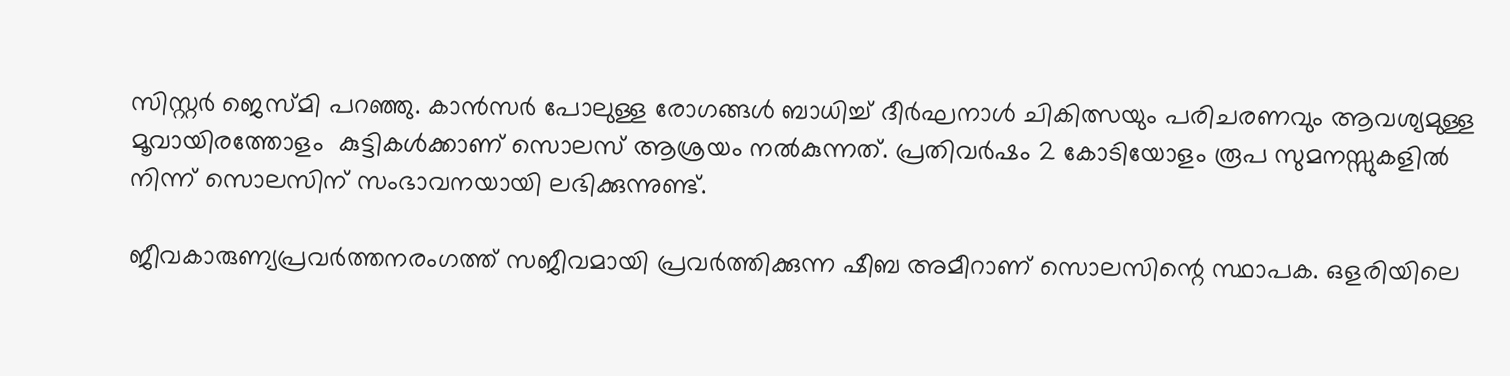സിസ്റ്റർ ജെസ്മി പറഞ്ഞു. കാൻസർ പോലുള്ള രോഗങ്ങൾ ബാധിച്ച് ദീർഘനാൾ ചികിത്സയും പരിചരണവും ആവശ്യമുള്ള മൂവായിരത്തോളം  കുട്ടികള്‍ക്കാണ് സൊലസ് ആശ്രയം നല്‍കുന്നത്. പ്രതിവര്‍ഷം 2 കോടിയോളം രൂപ സുമനസ്സുകളില്‍ നിന്ന് സൊലസിന് സംഭാവനയായി ലഭിക്കുന്നുണ്ട്.

ജീവകാരുണ്യപ്രവര്‍ത്തനരംഗത്ത് സജീവമായി പ്രവര്‍ത്തിക്കുന്ന ഷീബ അമീറാണ് സൊലസിന്റെ സ്ഥാപക. ഒളരിയിലെ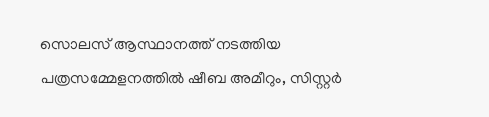സൊലസ് ആസ്ഥാനത്ത് നടത്തിയ പത്രസമ്മേളനത്തില്‍ ഷീബ അമീറും, സിസ്റ്റര്‍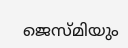ജെസ്മിയും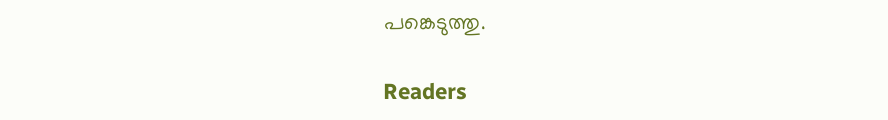പങ്കെടുത്തു.

Readers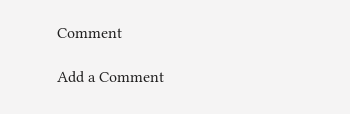Comment

Add a Comment